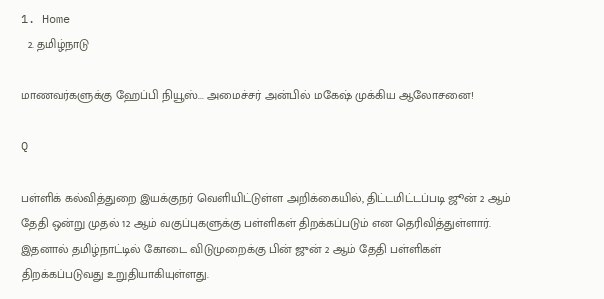1. Home
  2. தமிழ்நாடு

மாணவர்களுக்கு ஹேப்பி நியூஸ்... அமைச்சர் அன்பில் மகேஷ் முக்கிய ஆலோசனை!

Q

பள்ளிக் கல்வித்துறை இயக்குநர் வெளியிட்டுள்ள அறிக்கையில், திட்டமிட்டப்படி ஜூன் 2 ஆம் தேதி ஒன்று முதல் 12 ஆம் வகுப்புகளுக்கு பள்ளிகள் திறக்கப்படும் என தெரிவித்துள்ளார். இதனால் தமிழ்நாட்டில் கோடை விடுமுறைக்கு பின் ஜுன் 2 ஆம் தேதி பள்ளிகள் திறக்கப்படுவது உறுதியாகியுள்ளது.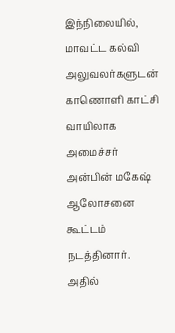இந்நிலையில், மாவட்ட கல்வி அலுவலர்களுடன் காணொளி காட்சி வாயிலாக அமைச்சர் அன்பின் மகேஷ் ஆலோசனை கூட்டம் நடத்தினார். அதில்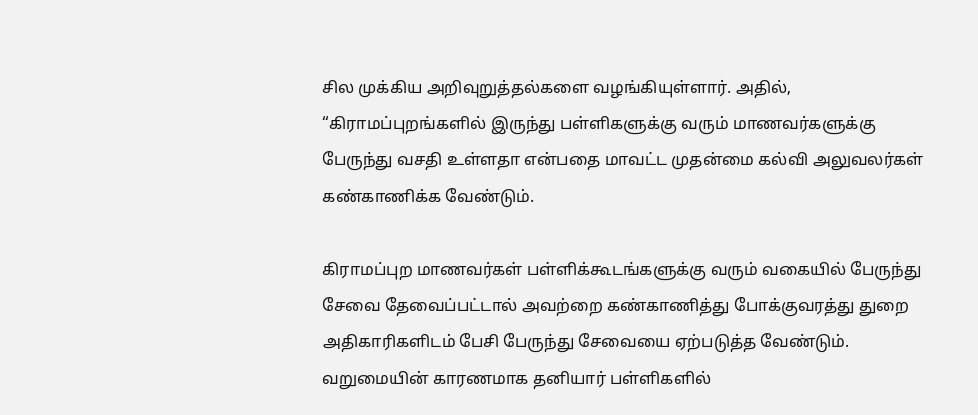சில முக்கிய அறிவுறுத்தல்களை வழங்கியுள்ளார். அதில், “கிராமப்புறங்களில் இருந்து பள்ளிகளுக்கு வரும் மாணவர்களுக்கு பேருந்து வசதி உள்ளதா என்பதை மாவட்ட முதன்மை கல்வி அலுவலர்கள் கண்காணிக்க வேண்டும்.

கிராமப்புற மாணவர்கள் பள்ளிக்கூடங்களுக்கு வரும் வகையில் பேருந்து சேவை தேவைப்பட்டால் அவற்றை கண்காணித்து போக்குவரத்து துறை அதிகாரிகளிடம் பேசி பேருந்து சேவையை ஏற்படுத்த வேண்டும். வறுமையின் காரணமாக தனியார் பள்ளிகளில்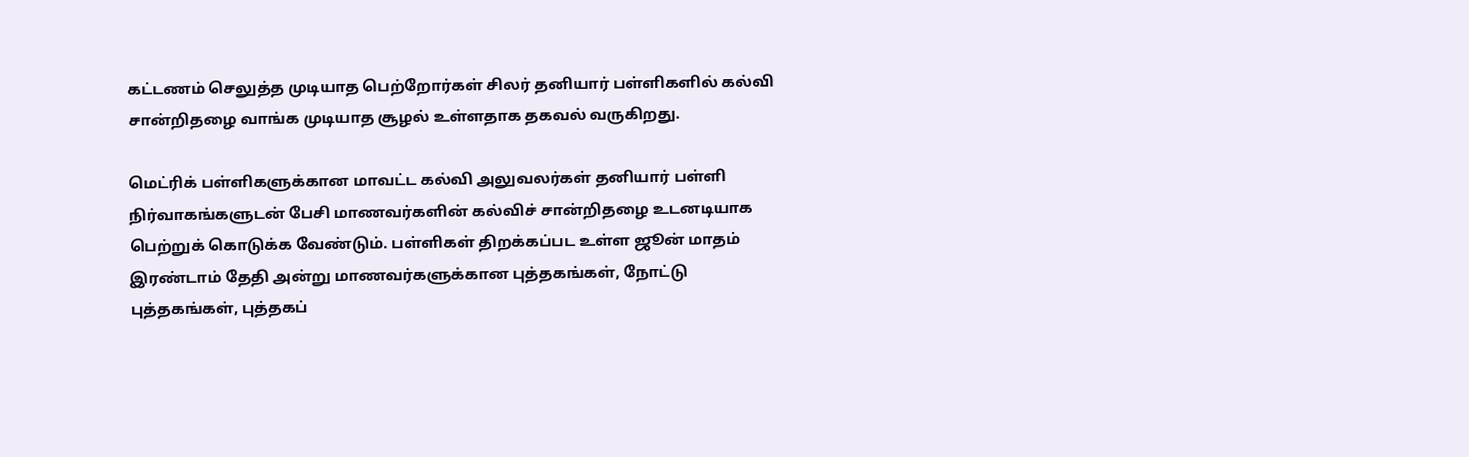கட்டணம் செலுத்த முடியாத பெற்றோர்கள் சிலர் தனியார் பள்ளிகளில் கல்வி சான்றிதழை வாங்க முடியாத சூழல் உள்ளதாக தகவல் வருகிறது.

மெட்ரிக் பள்ளிகளுக்கான மாவட்ட கல்வி அலுவலர்கள் தனியார் பள்ளி நிர்வாகங்களுடன் பேசி மாணவர்களின் கல்விச் சான்றிதழை உடனடியாக பெற்றுக் கொடுக்க வேண்டும். பள்ளிகள் திறக்கப்பட உள்ள ஜூன் மாதம் இரண்டாம் தேதி அன்று மாணவர்களுக்கான புத்தகங்கள், நோட்டு புத்தகங்கள், புத்தகப்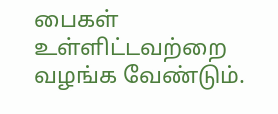பைகள் உள்ளிட்டவற்றை வழங்க வேண்டும்.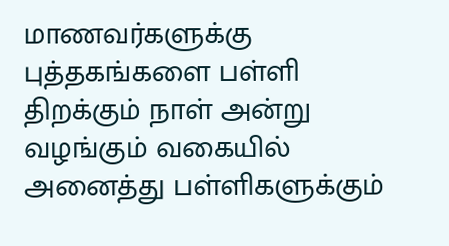மாணவர்களுக்கு புத்தகங்களை பள்ளி திறக்கும் நாள் அன்று வழங்கும் வகையில் அனைத்து பள்ளிகளுக்கும்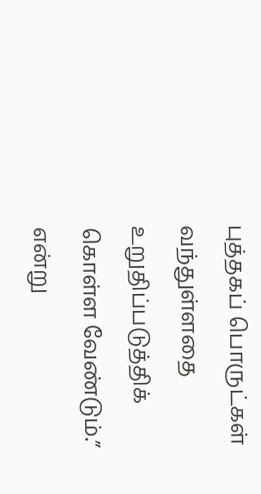புத்தகப் பொருட்கள் வந்துள்ளதை உறுதிப்படுத்திக் கொள்ள வேண்டும்.” என்று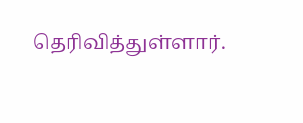தெரிவித்துள்ளார்.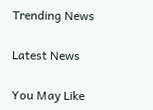Trending News

Latest News

You May Like